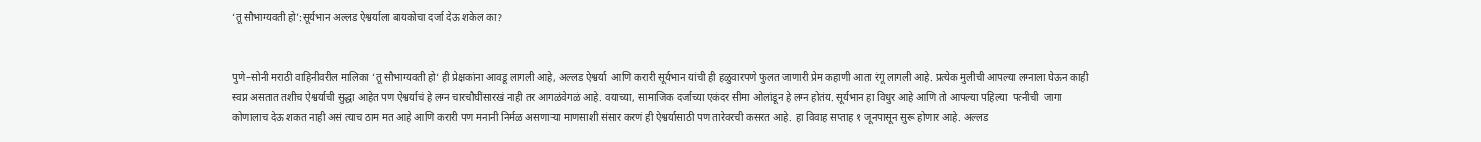‘तू सौभाग्यवती हो’:सूर्यभान अल्लड ऐश्वर्याला बायकोचा दर्जा देऊ शकेल का?


पुणे–सोनी मराठी वाहिनीवरील मालिका ‘तू सौभाग्यवती हो‘ ही प्रेक्षकांना आवडू लागली आहे, अल्लड ऐश्वर्या  आणि करारी सूर्यभान यांची ही हळुवारपणे फुलत जाणारी प्रेम कहाणी आता रंगू लागली आहे. प्रत्येक मुलीची आपल्या लग्नाला घेऊन काही स्वप्न असतात तशीच ऐश्वर्याची सुद्धा आहेत पण ऐश्वर्याचं हे लग्न चारचौघींसारखं नाही तर आगळंवेगळं आहे. वयाच्या, सामाजिक दर्जाच्या एकंदर सीमा ओलांडून हे लग्न होतंय. सूर्यभान हा विधुर आहे आणि तो आपल्या पहिल्या  पत्नीची  जागा कोणालाच देऊ शकत नाही असं त्याच ठाम मत आहे आणि करारी पण मनानी निर्मळ असणाऱ्या माणसाशी संसार करणं ही ऐश्वर्यासाठी पण तारेवरची कसरत आहे. हा विवाह सप्ताह १ जूनपासून सुरू होणार आहे. अल्लड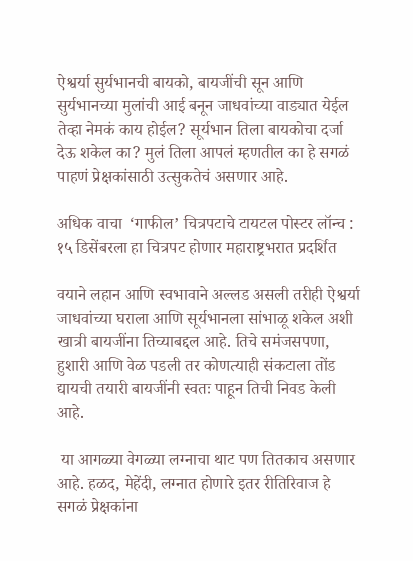ऐश्वर्या सुर्यभानची बायको, बायजींची सून आणि सुर्यभानच्या मुलांची आई बनून जाधवांच्या वाड्यात येईल तेव्हा नेमकं काय होईल? सूर्यभान तिला बायकोचा दर्जा देऊ शकेल का? मुलं तिला आपलं म्हणतील का हे सगळं पाहणं प्रेक्षकांसाठी उत्सुकतेचं असणार आहे.

अधिक वाचा  ‘गाफील’ चित्रपटाचे टायटल पोस्टर लॉन्च : १५ डिसेंबरला हा चित्रपट होणार महाराष्ट्रभरात प्रदर्शित

वयाने लहान आणि स्वभावाने अल्लड असली तरीही ऐश्वर्या जाधवांच्या घराला आणि सूर्यभानला सांभाळू शकेल अशी खात्री बायजींना तिच्याबद्दल आहे. तिचे समंजसपणा, हुशारी आणि वेळ पडली तर कोणत्याही संकटाला तोंड द्यायची तयारी बायजींनी स्वतः पाहून तिची निवड केली आहे.

 या आगळ्या वेगळ्या लग्नाचा थाट पण तितकाच असणार आहे. हळद, मेहेंदी, लग्नात होणारे इतर रीतिरिवाज हे सगळं प्रेक्षकांना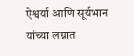ऐश्वर्या आणि सूर्यभान यांच्या लग्नात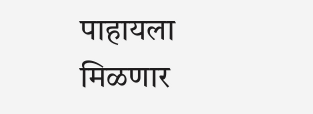पाहायला मिळणार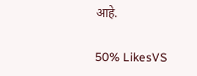आहे.

50% LikesVS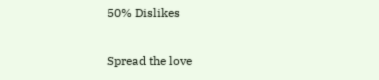50% Dislikes

Spread the love